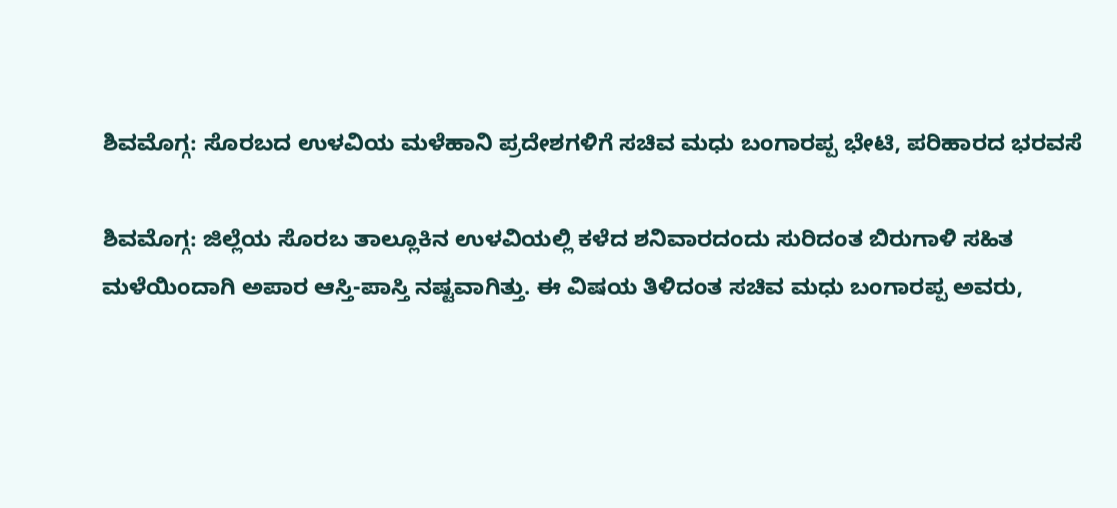ಶಿವಮೊಗ್ಗ: ಸೊರಬದ ಉಳವಿಯ ಮಳೆಹಾನಿ ಪ್ರದೇಶಗಳಿಗೆ ಸಚಿವ ಮಧು ಬಂಗಾರಪ್ಪ ಭೇಟಿ, ಪರಿಹಾರದ ಭರವಸೆ

ಶಿವಮೊಗ್ಗ: ಜಿಲ್ಲೆಯ ಸೊರಬ ತಾಲ್ಲೂಕಿನ ಉಳವಿಯಲ್ಲಿ ಕಳೆದ ಶನಿವಾರದಂದು ಸುರಿದಂತ ಬಿರುಗಾಳಿ ಸಹಿತ ಮಳೆಯಿಂದಾಗಿ ಅಪಾರ ಆಸ್ತಿ-ಪಾಸ್ತಿ ನಷ್ಟವಾಗಿತ್ತು. ಈ ವಿಷಯ ತಿಳಿದಂತ ಸಚಿವ ಮಧು ಬಂಗಾರಪ್ಪ ಅವರು,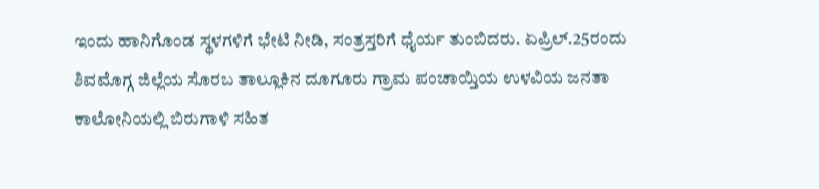ಇಂದು ಹಾನಿಗೊಂಡ ಸ್ಥಳಗಳಿಗೆ ಭೇಟಿ ನೀಡಿ, ಸಂತ್ರಸ್ತರಿಗೆ ಧೈರ್ಯ ತುಂಬಿದರು. ಏಪ್ರಿಲ್.25ರಂದು ಶಿವಮೊಗ್ಗ ಜಿಲ್ಲೆಯ ಸೊರಬ ತಾಲ್ಲೂಕಿನ ದೂಗೂರು ಗ್ರಾಮ ಪಂಚಾಯ್ತಿಯ ಉಳವಿಯ ಜನತಾ ಕಾಲೋನಿಯಲ್ಲಿ ಬಿರುಗಾಳಿ ಸಹಿತ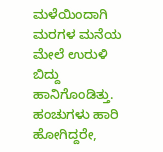ಮಳೆಯಿಂದಾಗಿ ಮರಗಳ ಮನೆಯ ಮೇಲೆ ಉರುಳಿ ಬಿದ್ದು ಹಾನಿಗೊಂಡಿತ್ತು. ಹಂಚುಗಳು ಹಾರಿ ಹೋಗಿದ್ದರೇ,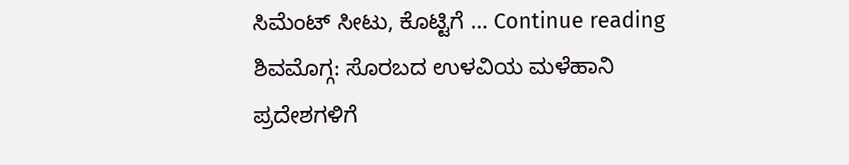ಸಿಮೆಂಟ್ ಸೀಟು, ಕೊಟ್ಟಿಗೆ … Continue reading ಶಿವಮೊಗ್ಗ: ಸೊರಬದ ಉಳವಿಯ ಮಳೆಹಾನಿ ಪ್ರದೇಶಗಳಿಗೆ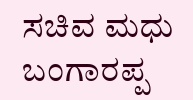ಸಚಿವ ಮಧು ಬಂಗಾರಪ್ಪ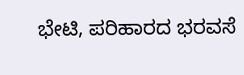ಭೇಟಿ, ಪರಿಹಾರದ ಭರವಸೆ